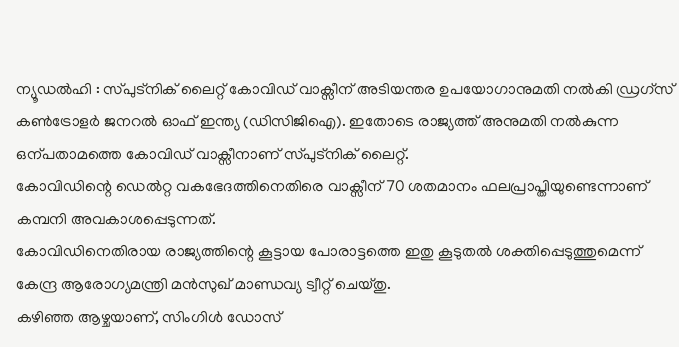ന്യൂഡൽഹി : സ്പുട്നിക് ലൈറ്റ് കോവിഡ് വാക്സീന് അടിയന്തര ഉപയോഗാനുമതി നൽകി ഡ്രഗ്സ് കൺട്രോളർ ജനറൽ ഓഫ് ഇന്ത്യ (ഡിസിജിഐ). ഇതോടെ രാജ്യത്ത് അനുമതി നൽകുന്ന ഒന്പതാമത്തെ കോവിഡ് വാക്സീനാണ് സ്പുട്നിക് ലൈറ്റ്.
കോവിഡിന്റെ ഡെൽറ്റ വകഭേദത്തിനെതിരെ വാക്സീന് 70 ശതമാനം ഫലപ്രാപ്തിയുണ്ടെന്നാണ് കമ്പനി അവകാശപ്പെടുന്നത്.
കോവിഡിനെതിരായ രാജ്യത്തിന്റെ കൂട്ടായ പോരാട്ടത്തെ ഇതു കൂടുതൽ ശക്തിപ്പെടുത്തുമെന്ന് കേന്ദ്ര ആരോഗ്യമന്ത്രി മൻസുഖ് മാണ്ഡവ്യ ട്വീറ്റ് ചെയ്തു.
കഴിഞ്ഞ ആഴ്ചയാണ്, സിംഗിൾ ഡോസ്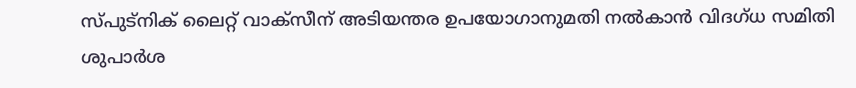സ്പുട്നിക് ലൈറ്റ് വാക്സീന് അടിയന്തര ഉപയോഗാനുമതി നൽകാൻ വിദഗ്ധ സമിതി ശുപാർശ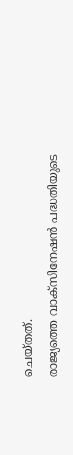ചെയ്തത്.
രാജ്യത്തെ വാക്സിനേഷൻ പദ്ധതിയുടെ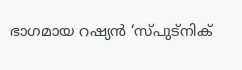ഭാഗമായ റഷ്യൻ ‘സ്പുട്നിക്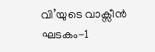വി’യുടെ വാക്സീൻ ഘടകം-1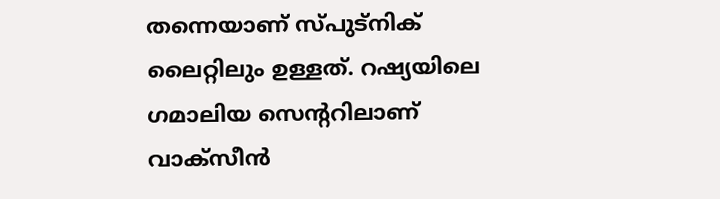തന്നെയാണ് സ്പുട്നിക് ലൈറ്റിലും ഉള്ളത്. റഷ്യയിലെ ഗമാലിയ സെന്ററിലാണ് വാക്സീൻ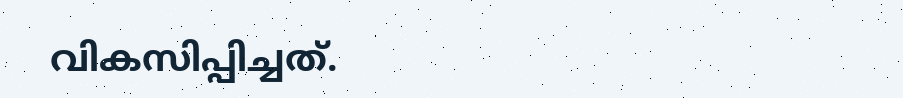വികസിപ്പിച്ചത്.